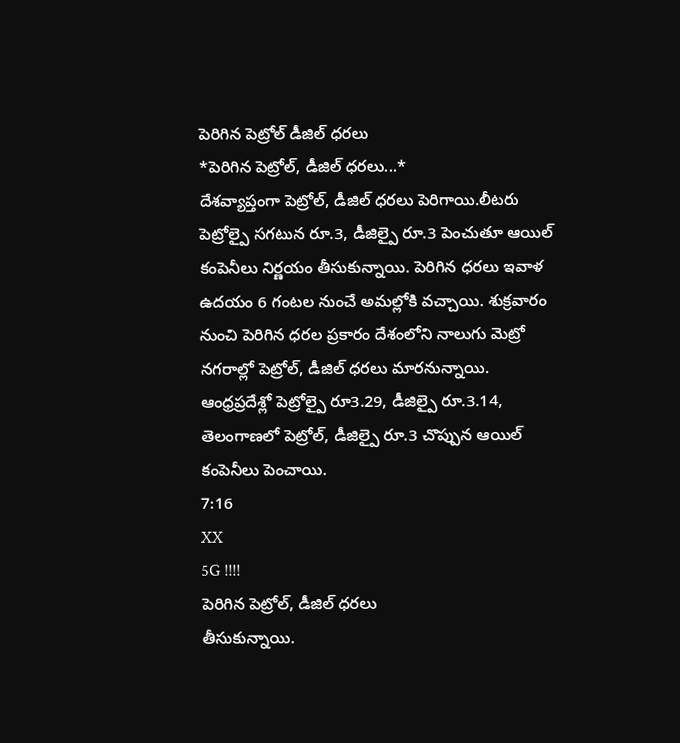పెరిగిన పెట్రోల్ డీజిల్ ధరలు
*పెరిగిన పెట్రోల్, డీజిల్ ధరలు...*
దేశవ్యాప్తంగా పెట్రోల్, డీజిల్ ధరలు పెరిగాయి.లీటరు పెట్రోల్పై సగటున రూ.3, డీజిల్పై రూ.3 పెంచుతూ ఆయిల్ కంపెనీలు నిర్ణయం తీసుకున్నాయి. పెరిగిన ధరలు ఇవాళ ఉదయం 6 గంటల నుంచే అమల్లోకి వచ్చాయి. శుక్రవారం నుంచి పెరిగిన ధరల ప్రకారం దేశంలోని నాలుగు మెట్రో నగరాల్లో పెట్రోల్, డీజిల్ ధరలు మారనున్నాయి.
ఆంధ్రప్రదేశ్లో పెట్రోల్పై రూ3.29, డీజిల్పై రూ.3.14, తెలంగాణలో పెట్రోల్, డీజిల్పై రూ.3 చొప్పున ఆయిల్ కంపెనీలు పెంచాయి.
7:16
XX
5G !!!!
పెరిగిన పెట్రోల్, డీజిల్ ధరలు
తీసుకున్నాయి.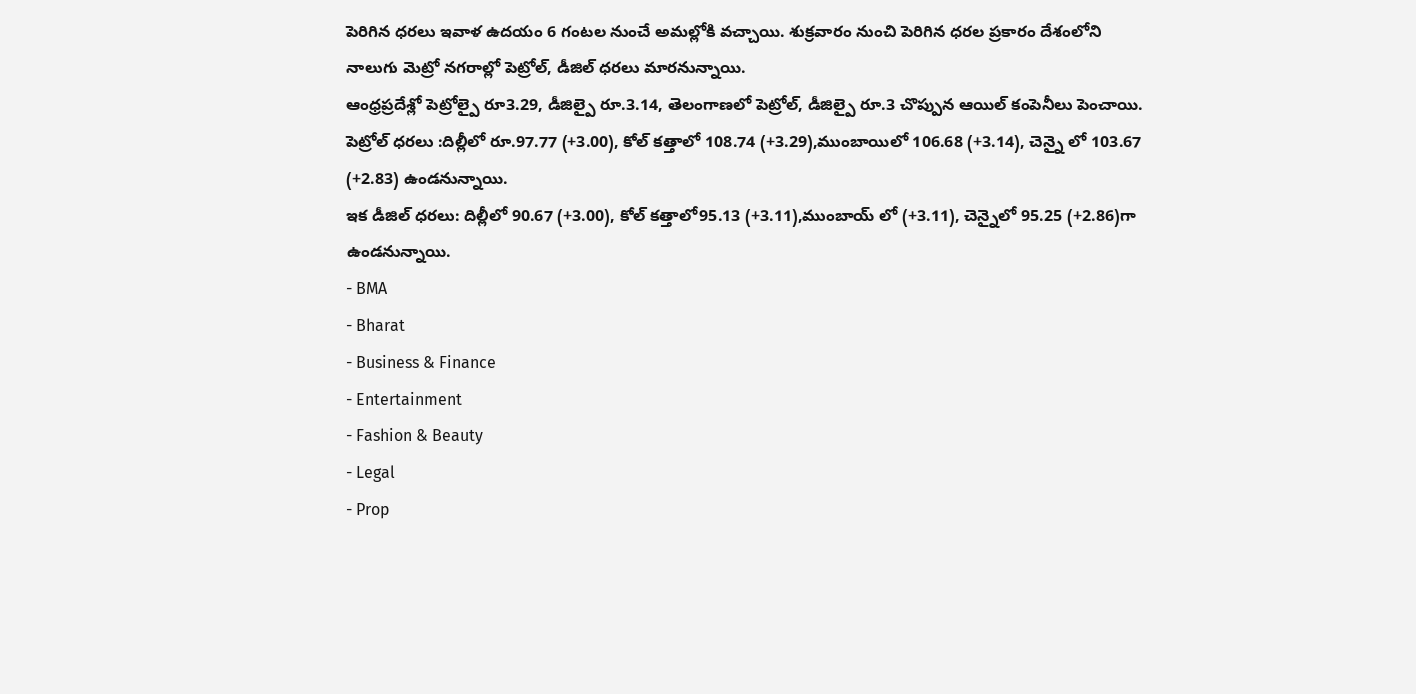పెరిగిన ధరలు ఇవాళ ఉదయం 6 గంటల నుంచే అమల్లోకి వచ్చాయి. శుక్రవారం నుంచి పెరిగిన ధరల ప్రకారం దేశంలోని నాలుగు మెట్రో నగరాల్లో పెట్రోల్, డీజిల్ ధరలు మారనున్నాయి.
ఆంధ్రప్రదేశ్లో పెట్రోల్పై రూ3.29, డీజిల్పై రూ.3.14, తెలంగాణలో పెట్రోల్, డీజిల్పై రూ.3 చొప్పున ఆయిల్ కంపెనీలు పెంచాయి.
పెట్రోల్ ధరలు :దిల్లీలో రూ.97.77 (+3.00), కోల్ కత్తాలో 108.74 (+3.29),ముంబాయిలో 106.68 (+3.14), చెన్నై లో 103.67 (+2.83) ఉండనున్నాయి.
ఇక డీజిల్ ధరలు: దిల్లీలో 90.67 (+3.00), కోల్ కత్తాలో95.13 (+3.11),ముంబాయ్ లో (+3.11), చెన్నైలో 95.25 (+2.86)గా ఉండనున్నాయి.
- BMA
- Bharat
- Business & Finance
- Entertainment
- Fashion & Beauty
- Legal
- Prop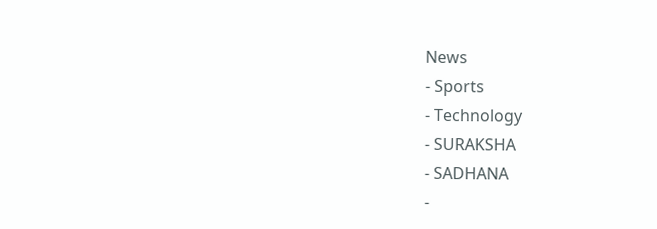News
- Sports
- Technology
- SURAKSHA
- SADHANA
-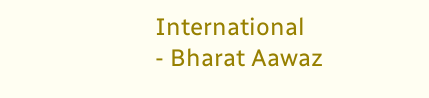International
- Bharat Aawaz